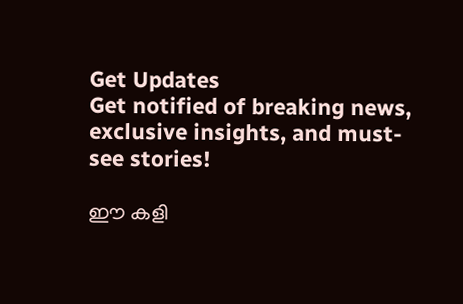Get Updates
Get notified of breaking news, exclusive insights, and must-see stories!

ഈ കളി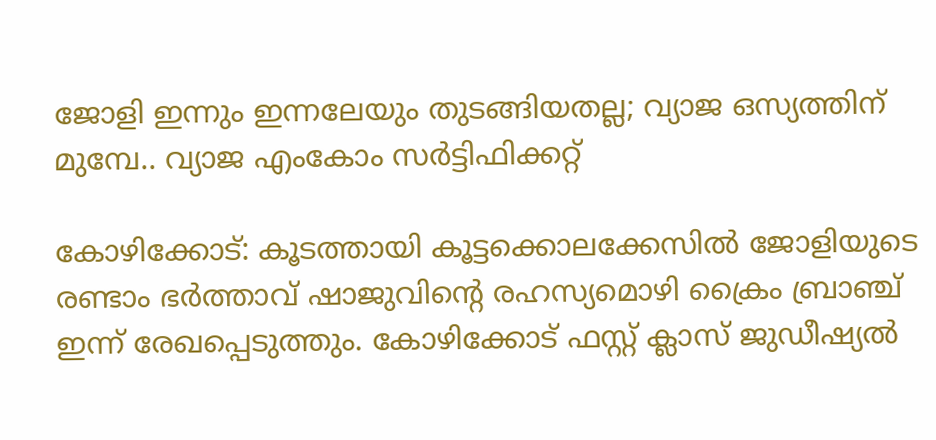ജോളി ഇന്നും ഇന്നലേയും തുടങ്ങിയതല്ല; വ്യാജ ഒസ്യത്തിന് മുമ്പേ.. വ്യാജ എംകോം സര്‍ട്ടിഫിക്കറ്റ്

കോഴിക്കോട്: കൂടത്തായി കൂട്ടക്കൊലക്കേസില്‍ ജോളിയുടെ രണ്ടാം ഭര്‍ത്താവ് ഷാജുവിന്‍റെ രഹസ്യമൊഴി ക്രൈം ബ്രാഞ്ച് ഇന്ന് രേഖപ്പെടുത്തും. കോഴിക്കോട് ഫസ്റ്റ് ക്ലാസ് ജുഡീഷ്യല്‍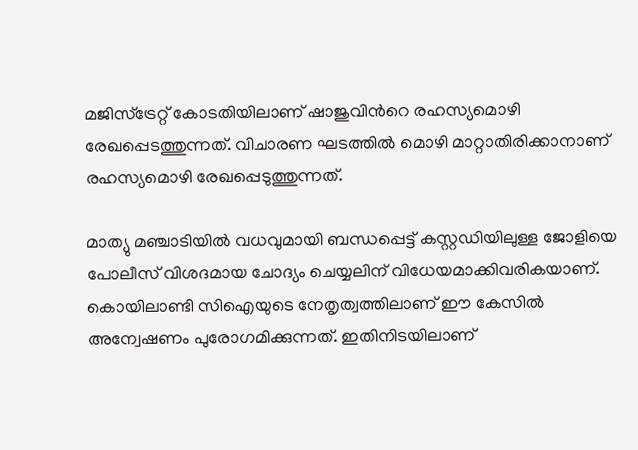മജിസ്ട്രേറ്റ് കോടതിയിലാണ് ഷാജുവിന്‍റെ രഹസ്യമൊഴി രേഖപ്പെടത്തുന്നത്. വിചാരണ ഘടത്തില്‍ മൊഴി മാറ്റാതിരിക്കാനാണ് രഹസ്യമൊഴി രേഖപ്പെടുത്തുന്നത്.

മാത്യു മഞ്ചാടിയില്‍ വധവുമായി ബന്ധപ്പെട്ട് കസ്റ്റഡിയിലുള്ള ജോളിയെ പോലീസ് വിശദമായ ചോദ്യം ചെയ്യലിന് വിധേയമാക്കിവരികയാണ്. കൊയിലാണ്ടി സിഐയുടെ നേതൃത്വത്തിലാണ് ഈ കേസില്‍ അന്വേഷണം പുരോഗമിക്കുന്നത്. ഇതിനിടയിലാണ്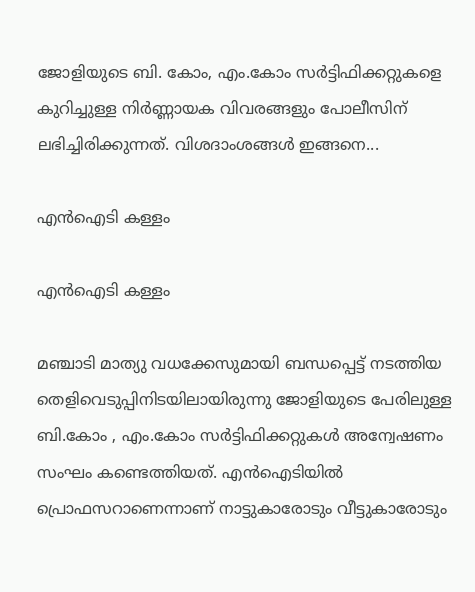ജോളിയുടെ ബി. കോം, എം.കോം സര്‍ട്ടിഫിക്കറ്റുകളെ കുറിച്ചുള്ള നിര്‍ണ്ണായക വിവരങ്ങളും പോലീസിന് ലഭിച്ചിരിക്കുന്നത്. വിശദാംശങ്ങള്‍ ഇങ്ങനെ...

എന്‍ഐടി കള്ളം

എന്‍ഐടി കള്ളം

മഞ്ചാടി മാത്യു വധക്കേസുമായി ബന്ധപ്പെട്ട് നടത്തിയ തെളിവെടുപ്പിനിടയിലായിരുന്നു ജോളിയുടെ പേരിലുള്ള ബി.കോം , എം.കോം സര്‍ട്ടിഫിക്കറ്റുകള്‍ അന്വേഷണം സംഘം കണ്ടെത്തിയത്. എന്‍ഐടിയില്‍ പ്രൊഫസറാണെന്നാണ് നാട്ടുകാരോടും വീട്ടുകാരോടും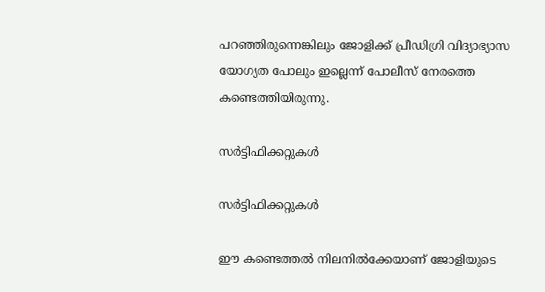പറഞ്ഞിരുന്നെങ്കിലും ജോളിക്ക് പ്രീഡിഗ്രി വിദ്യാഭ്യാസ യോഗ്യത പോലും ഇല്ലെന്ന് പോലീസ് നേരത്തെ കണ്ടെത്തിയിരുന്നു.

സര്‍ട്ടിഫിക്കറ്റുകള്‍

സര്‍ട്ടിഫിക്കറ്റുകള്‍

ഈ കണ്ടെത്തല്‍ നിലനില്‍ക്കേയാണ് ജോളിയുടെ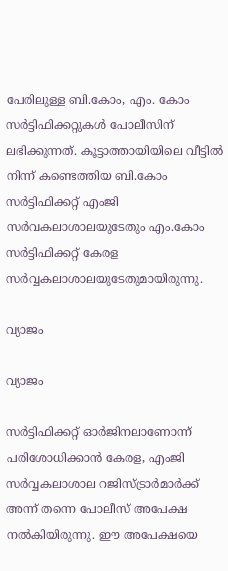പേരിലുള്ള ബി.കോം, എം. കോം സര്‍ട്ടിഫിക്കറ്റുകള്‍ പോലീസിന് ലഭിക്കുന്നത്. കൂട്ടാത്തായിയിലെ വീട്ടില്‍ നിന്ന് കണ്ടെത്തിയ ബി.കോം സര്‍ട്ടിഫിക്കറ്റ് എംജി സര്‍വകലാശാലയുടേതും എം.കോം സര്‍ട്ടിഫിക്കറ്റ് കേരള സര്‍വ്വകലാശാലയുടേതുമായിരുന്നു.

വ്യാജം

വ്യാജം

സര്‍ട്ടിഫിക്കറ്റ് ഓര്‍ജിനലാണോന്ന് പരിശോധിക്കാന്‍ കേരള, എംജി സര്‍വ്വകലാശാല റജിസ്ട്രാര്‍മാര്‍ക്ക് അന്ന് തന്നെ പോലീസ് അപേക്ഷ നല്‍കിയിരുന്നു. ഈ അപേക്ഷയെ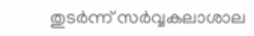തുടര്‍ന്ന് സര്‍വ്വകലാശാല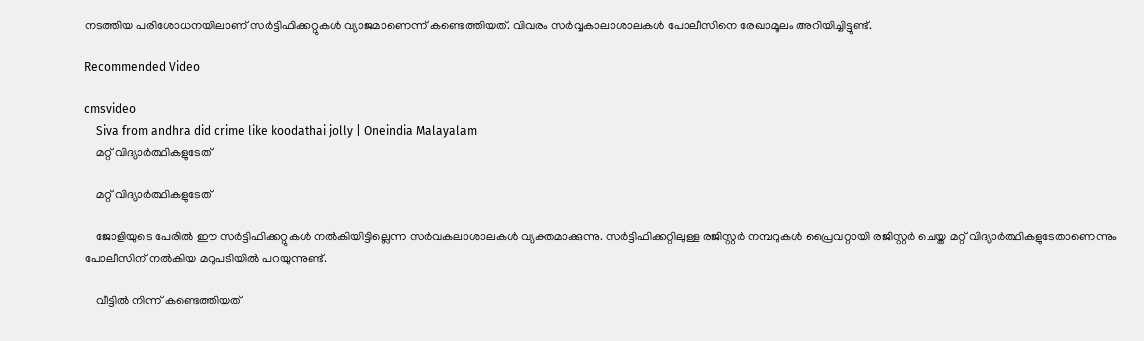നടത്തിയ പരിശോധനയിലാണ് സര്‍ട്ടിഫിക്കറ്റുകള്‍ വ്യാജമാണെന്ന് കണ്ടെത്തിയത്. വിവരം സര്‍വ്വകാലാശാലകള്‍ പോലീസിനെ രേഖാമൂലം അറിയിച്ചിട്ടുണ്ട്.

Recommended Video

cmsvideo
    Siva from andhra did crime like koodathai jolly | Oneindia Malayalam
    മറ്റ് വിദ്യാര്‍ത്ഥികളുടേത്

    മറ്റ് വിദ്യാര്‍ത്ഥികളുടേത്

    ജോളിയുടെ പേരില്‍ ഈ സര്‍ട്ടിഫിക്കറ്റുകള്‍ നല്‍കിയിട്ടില്ലെന്ന സര്‍വകലാശാലകള്‍ വ്യക്തമാക്കുന്നു. സര്‍ട്ടിഫിക്കറ്റിലുള്ള രജിസ്റ്റര്‍ നമ്പറുകള്‍ പ്രൈവറ്റായി രജിസ്റ്റര്‍ ചെയ്ത മറ്റ് വിദ്യാര്‍ത്ഥികളുടേതാണെന്നും പോലീസിന് നല്‍കിയ മറുപടിയില്‍ പറയുന്നുണ്ട്.

    വീട്ടില്‍ നിന്ന് കണ്ടെത്തിയത്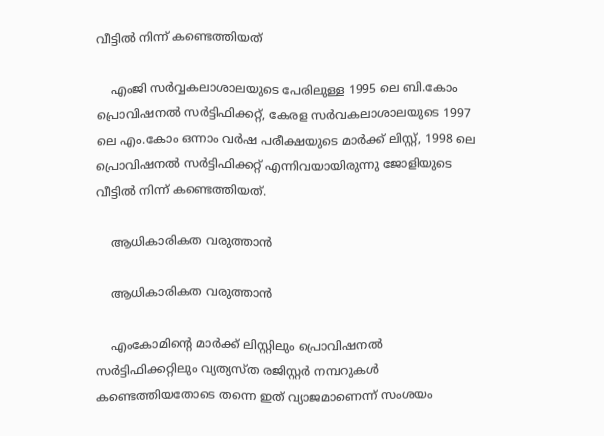വീട്ടില്‍ നിന്ന് കണ്ടെത്തിയത്

    എംജി സര്‍വ്വകലാശാലയുടെ പേരിലുള്ള 1995 ലെ ബി.കോം പ്രൊവിഷനല്‍ സര്‍ട്ടിഫിക്കറ്റ്, കേരള സര്‍വകലാശാലയുടെ 1997 ലെ എം.കോം ഒന്നാം വര്‍ഷ പരീക്ഷയുടെ മാര്‍ക്ക് ലിസ്റ്റ്, 1998 ലെ പ്രൊവിഷനല്‍ സര്‍ട്ടിഫിക്കറ്റ് എന്നിവയായിരുന്നു ജോളിയുടെ വീട്ടില്‍ നിന്ന് കണ്ടെത്തിയത്.

    ആധികാരികത വരുത്താന്‍

    ആധികാരികത വരുത്താന്‍

    എംകോമിന്‍റെ മാര്‍ക്ക് ലിസ്റ്റിലും പ്രൊവിഷനല്‍ സര്‍ട്ടിഫിക്കറ്റിലും വ്യത്യസ്ത രജിസ്റ്റര്‍ നമ്പറുകള്‍ കണ്ടെത്തിയതോടെ തന്നെ ഇത് വ്യാജമാണെന്ന് സംശയം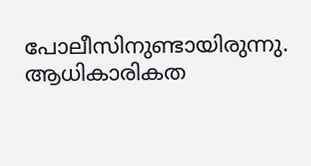പോലീസിനുണ്ടായിരുന്നു. ആധികാരികത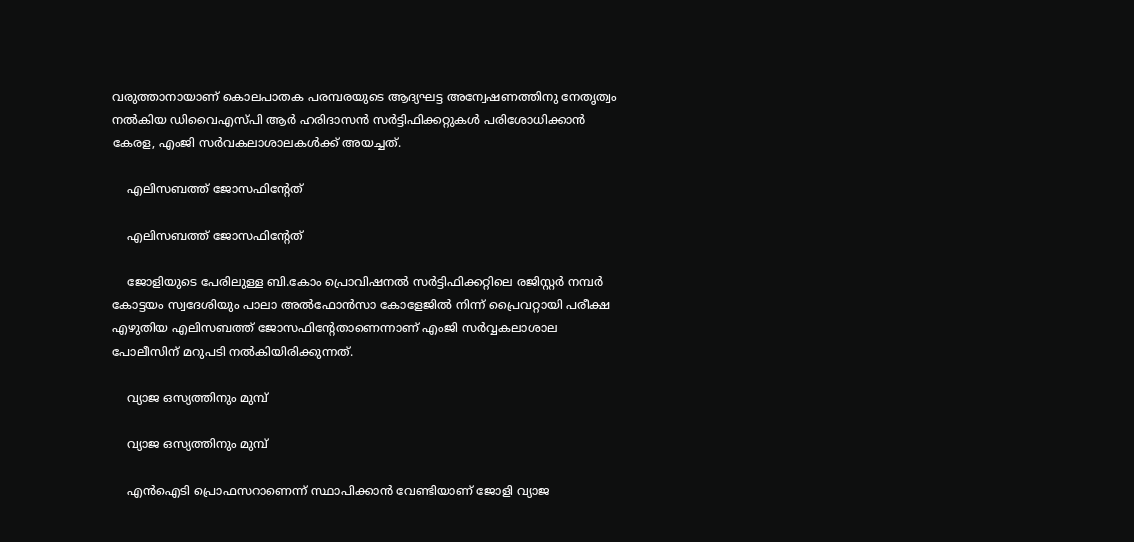വരുത്താനായാണ് കൊലപാതക പരമ്പരയുടെ ആദ്യഘട്ട അന്വേഷണത്തിനു നേതൃത്വം നൽകിയ ഡിവൈഎസ്പി ആർ ഹരിദാസൻ സർട്ടിഫിക്കറ്റുകള്‍ പരിശോധിക്കാൻ കേരള, എംജി സർവകലാശാലകൾക്ക് അയച്ചത്.

    എലിസബത്ത് ജോസഫിന്‍റേത്

    എലിസബത്ത് ജോസഫിന്‍റേത്

    ജോളിയുടെ പേരിലുള്ള ബി.കോം പ്രൊവിഷനല്‍ സര്‍ട്ടിഫിക്കറ്റിലെ രജിസ്റ്റര്‍ നമ്പര്‍ കോട്ടയം സ്വദേശിയും പാലാ അല്‍ഫോന്‍സാ കോളേജില്‍ നിന്ന് പ്രൈവറ്റായി പരീക്ഷ എഴുതിയ എലിസബത്ത് ജോസഫിന്‍റേതാണെന്നാണ് എംജി സര്‍വ്വകലാശാല പോലീസിന് മറുപടി നല്‍കിയിരിക്കുന്നത്.

    വ്യാജ ഒസ്യത്തിനും മുമ്പ്

    വ്യാജ ഒസ്യത്തിനും മുമ്പ്

    എന്‍ഐടി പ്രൊഫസറാണെന്ന് സ്ഥാപിക്കാന്‍ വേണ്ടിയാണ് ജോളി വ്യാജ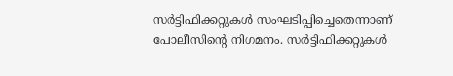സര്‍ട്ടിഫിക്കറ്റുകള്‍ സംഘടിപ്പിച്ചെതെന്നാണ് പോലീസിന്‍റെ നിഗമനം. സര്‍ട്ടിഫിക്കറ്റുകള്‍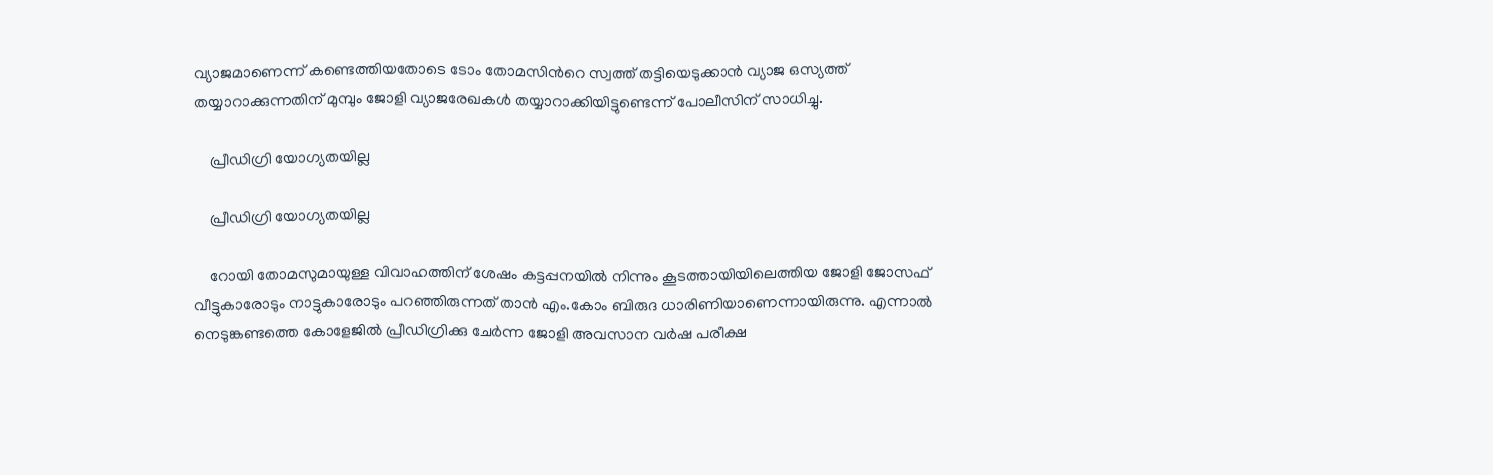വ്യാജമാണെന്ന് കണ്ടെത്തിയതോടെ ടോം തോമസിന്‍റെ സ്വത്ത് തട്ടിയെടുക്കാന്‍ വ്യാജ ഒസ്യത്ത് തയ്യാറാക്കുന്നതിന് മുമ്പും ജോളി വ്യാജരേഖകള്‍ തയ്യാറാക്കിയിട്ടുണ്ടെന്ന് പോലീസിന് സാധിച്ചു.

    പ്രീഡിഗ്രി യോഗ്യതയില്ല

    പ്രീഡിഗ്രി യോഗ്യതയില്ല

    റോയി തോമസുമായുള്ള വിവാഹത്തിന് ശേഷം കട്ടപ്പനയില്‍ നിന്നും കൂടത്തായിയിലെത്തിയ ജോളി ജോസഫ് വീട്ടുകാരോടും നാട്ടുകാരോടും പറഞ്ഞിരുന്നത് താന്‍ എം.കോം ബിരുദ ധാരിണിയാണെന്നായിരുന്നു. എന്നാല്‍ നെടുങ്കണ്ടത്തെ കോളേജില്‍ പ്രീഡിഗ്രിക്കു ചേര്‍ന്ന ജോളി അവസാന വര്‍ഷ പരീക്ഷ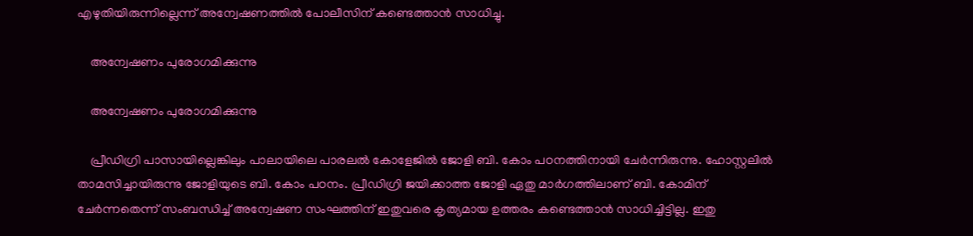എഴുതിയിരുന്നില്ലെന്ന് അന്വേഷണത്തില്‍ പോലീസിന് കണ്ടെത്താന്‍ സാധിച്ചു.

    അന്വേഷണം പുരോഗമിക്കുന്നു

    അന്വേഷണം പുരോഗമിക്കുന്നു

    പ്രീഡിഗ്രി പാസായില്ലെങ്കിലും പാലായിലെ പാരലല്‍ കോളേജില്‍ ജോളി ബി. കോം പഠനത്തിനായി ചേര്‍ന്നിരുന്നു. ഹോസ്റ്റലില്‍ താമസിച്ചായിരുന്നു ജോളിയുടെ ബി. കോം പഠനം. പ്രീഡിഗ്രി ജയിക്കാത്ത ജോളി ഏതു മാര്‍ഗത്തിലാണ് ബി. കോമിന് ചേര്‍ന്നതെന്ന് സംബന്ധിച്ച് അന്വേഷണ സംഘത്തിന് ഇതുവരെ കൃത്യമായ ഉത്തരം കണ്ടെത്താന്‍ സാധിച്ചിട്ടില്ല. ഇതു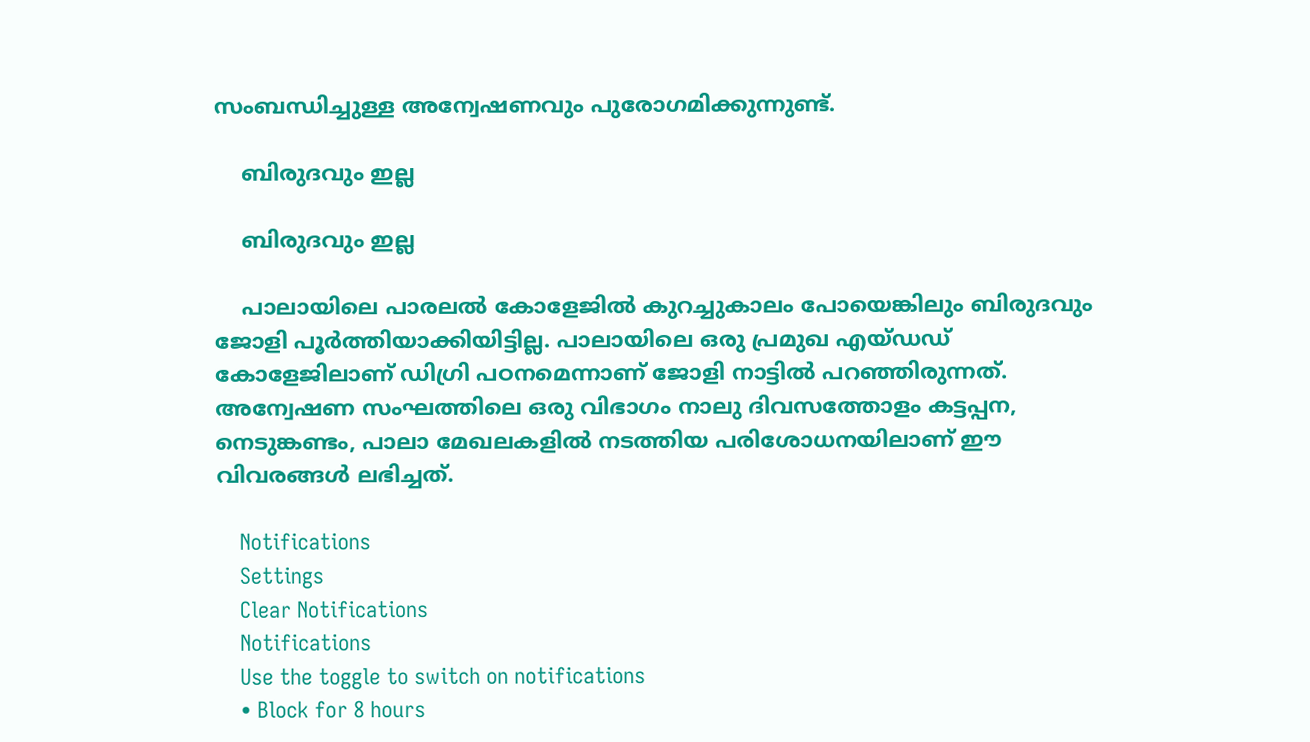സംബന്ധിച്ചുള്ള അന്വേഷണവും പുരോഗമിക്കുന്നുണ്ട്.

    ബിരുദവും ഇല്ല

    ബിരുദവും ഇല്ല

    പാലായിലെ പാരലല്‍ കോളേജില്‍ കുറച്ചുകാലം പോയെങ്കിലും ബിരുദവും ജോളി പൂര്‍ത്തിയാക്കിയിട്ടില്ല. പാലായിലെ ഒരു പ്രമുഖ എയ്ഡഡ് കോളേജിലാണ് ഡിഗ്രി പഠനമെന്നാണ് ജോളി നാട്ടില്‍ പറഞ്ഞിരുന്നത്. അന്വേഷണ സംഘത്തിലെ ഒരു വിഭാഗം നാലു ദിവസത്തോളം കട്ടപ്പന, നെടുങ്കണ്ടം, പാലാ മേഖലകളില്‍ നടത്തിയ പരിശോധനയിലാണ് ഈ വിവരങ്ങള്‍ ലഭിച്ചത്.

    Notifications
    Settings
    Clear Notifications
    Notifications
    Use the toggle to switch on notifications
    • Block for 8 hours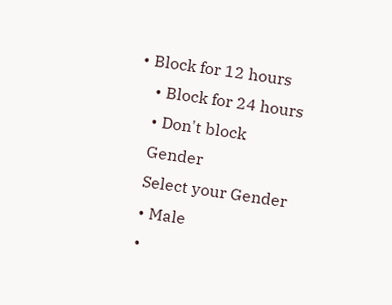• Block for 12 hours
    • Block for 24 hours
    • Don't block
    Gender
    Select your Gender
    • Male
    •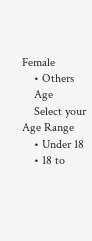Female
    • Others
    Age
    Select your Age Range
    • Under 18
    • 18 to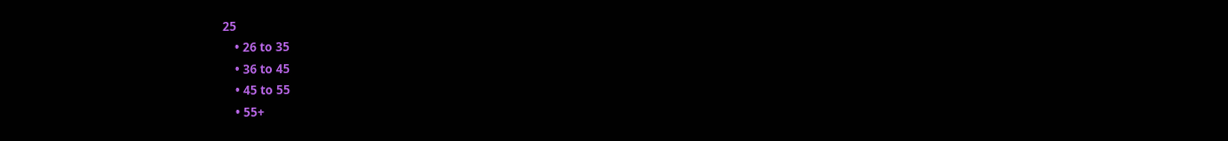25
    • 26 to 35
    • 36 to 45
    • 45 to 55
    • 55+